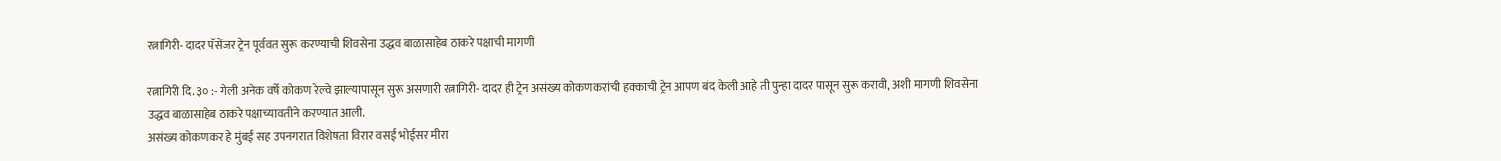रत्नागिरी- दादर पॅसेंजर ट्रेन पूर्ववत सुरू करण्याची शिवसेना उद्धव बाळासाहेब ठाकरे पक्षाची मागणी

रत्नागिरी दि. ३० :- गेली अनेक वर्षे कोकण रेल्वे झाल्यापासून सुरू असणारी रत्नागिरी- दादर ही ट्रेन असंख्य कोकणकरांची हक्काची ट्रेन आपण बंद केली आहे ती पुन्हा दादर पासून सुरू करावी, अशी मागणी शिवसेना उद्धव बाळासाहेब ठाकरे पक्षाच्यावतीने करण्यात आली.
असंख्य कोकणकर हे मुंबई सह उपनगरात विशेषता विरार वसई भोईसर मीरा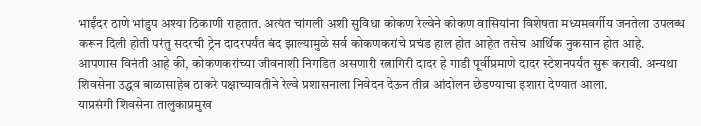भाईंदर ठाणे भांडुप अश्या ठिकाणी राहतात. अत्यंत चांगली अशी सुविधा कोकण रेल्वेने कोकण वासियांना विशेषता मध्यमवर्गीय जनतेला उपलब्ध करून दिली होती परंतु सदरची ट्रेन दादरपर्यंत बंद झाल्यामुळे सर्व कोकणकरांचे प्रचंड हाल होत आहेत तसेच आर्थिक नुकसान होत आहे.
आपणास विनंती आहे की, कोकणकरांच्या जीवनाशी निगडित असणारी रत्नागिरी दादर हे गाडी पूर्वीप्रमाणे दादर स्टेशनपर्यंत सुरू करावी. अन्यथा शिवसेना उद्धव बाळासाहेब ठाकरे पक्षाच्यावतीने रेल्वे प्रशासनाला निवेदन देऊन तीव्र आंदोलन छेडण्याचा इशारा देण्यात आला.
याप्रसंगी शिवसेना तालुकाप्रमुख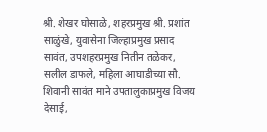श्री. शेखर घोसाळे, शहरप्रमुख श्री. प्रशांत साळुंखे, युवासेना जिल्हाप्रमुख प्रसाद सावंत, उपशहरप्रमुख नितीन तळेकर, सलील डाफले, महिला आघाडीच्या सौ. शिवानी सावंत माने उपतालुकाप्रमुख विजय देसाई,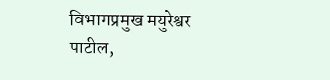विभागप्रमुख मयुरेश्वर पाटील,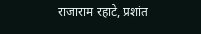राजाराम रहाटे, प्रशांत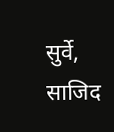सुर्वे, साजिद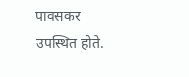पावसकर उपस्थित होते.